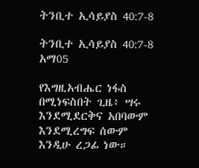ትንቢተ ኢሳይያስ 40:7-8

ትንቢተ ኢሳይያስ 40:7-8 አማ05

የእግዚአብሔር ነፋስ በሚነፍስበት ጊዜ፥ ሣሩ እንደሚደርቅና አበባውም እንደሚረግፍ ሰውም እንዲሁ ረጋፊ ነው።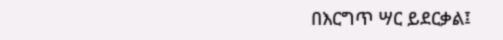በእርግጥ ሣር ይደርቃል፤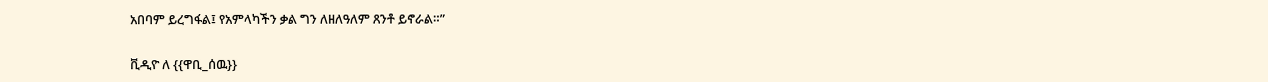አበባም ይረግፋል፤ የአምላካችን ቃል ግን ለዘለዓለም ጸንቶ ይኖራል።”

ቪዲዮ ለ {{ዋቢ_ሰዉ}}